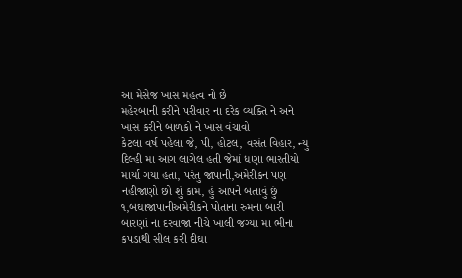આ મેસેજ ખાસ મહત્વ નો છે
મહેરબાની કરીને પરીવાર ના દરેક વ્યક્તિ ને અને ખાસ કરીને બાળકો ને ખાસ વંચાવો
કેટલા વર્ષ પહેલા જે, પી, હોટલ, વસંત વિહાર, ન્યુ દિલ્હી મા આગ લાગેલ હતી જેમાં ધણા ભારતીયો માર્યા ગયા હતા, પરંતુ જાપાની,અમેરીકન પણ નહીજાણો છો શું કામ, હું આપને બતાવું છું
૧,બઘાજાપાનીઅમેરીકને પોતાના રુમના બારી બારણાં ના દરવાજા નીચે ખાલી જગ્યા મા ભીના કપડાથી સીલ કરી દીઘા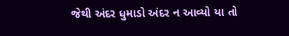જેથી અંદર ધુમાડો અંદર ન આવ્યો યા તો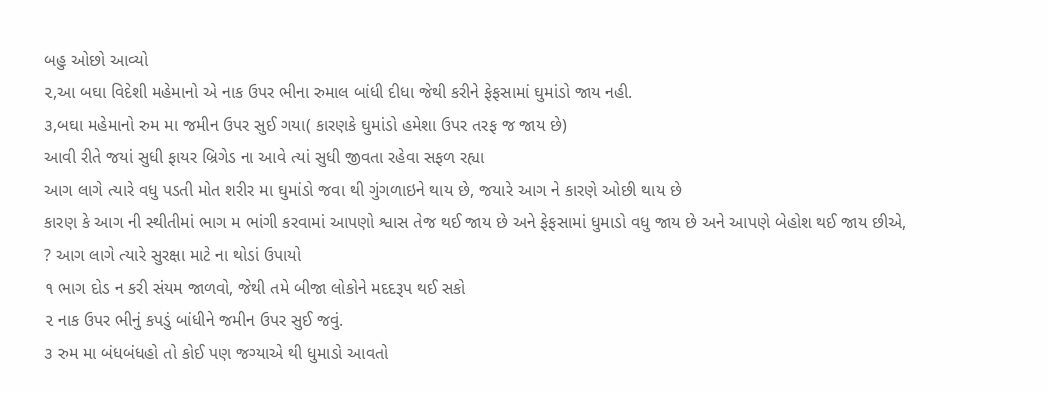બહુ ઓછો આવ્યો
૨,આ બઘા વિદેશી મહેમાનો એ નાક ઉપર ભીના રુમાલ બાંધી દીધા જેથી કરીને ફેફસામાં ઘુમાંડો જાય નહી.
૩,બઘા મહેમાનો રુમ મા જમીન ઉપર સુઈ ગયા( કારણકે ઘુમાંડો હમેશા ઉપર તરફ જ જાય છે)
આવી રીતે જયાં સુધી ફાયર બ્રિગેડ ના આવે ત્યાં સુધી જીવતા રહેવા સફળ રહ્યા
આગ લાગે ત્યારે વધુ પડતી મોત શરીર મા ઘુમાંડો જવા થી ગુંગળાઇને થાય છે, જયારે આગ ને કારણે ઓછી થાય છે
કારણ કે આગ ની સ્થીતીમાં ભાગ મ ભાંગી કરવામાં આપણો શ્વાસ તેજ થઈ જાય છે અને ફેફસામાં ધુમાડો વધુ જાય છે અને આપણે બેહોશ થઈ જાય છીએ,
? આગ લાગે ત્યારે સુરક્ષા માટે ના થોડાં ઉપાયો
૧ ભાગ દોડ ન કરી સંયમ જાળવો, જેથી તમે બીજા લોકોને મદદરૂપ થઈ સકો
૨ નાક ઉપર ભીનું કપડું બાંધીને જમીન ઉપર સુઈ જવું.
૩ રુમ મા બંધબંધહો તો કોઈ પણ જગ્યાએ થી ધુમાડો આવતો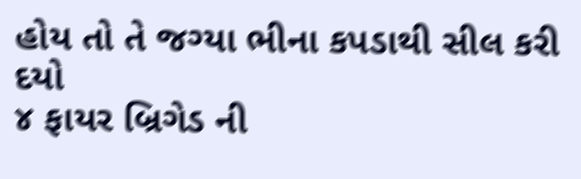હોય તો તે જગ્યા ભીના કપડાથી સીલ કરી દયો
૪ ફાયર બ્રિગેડ ની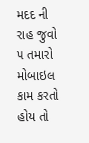મદદ ની રાહ જુવો
૫ તમારો મોબાઇલ કામ કરતો હોય તો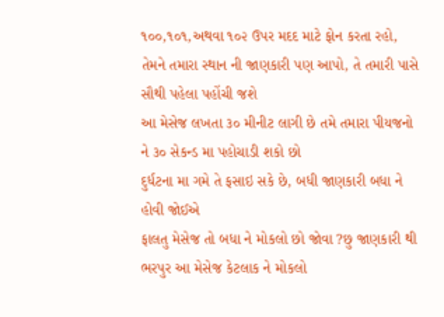૧૦૦,૧૦૧,અથવા ૧૦૨ ઉપર મદદ માટે ફોન કરતા રહો, તેમને તમારા સ્થાન ની જાણકારી પણ આપો, તે તમારી પાસે સૌથી પહેલા પહોંચી જશે
આ મેસેજ લખતા ૩૦ મીનીટ લાગી છે તમે તમારા પીયજનો ને ૩૦ સેકન્ડ મા પહોચાડી શકો છો
દુર્ધટના મા ગમે તે ફસાઇ સકે છે, બધી જાણકારી બધા ને હોવી જોઈએ
ફાલતુ મેસેજ તો બધા ને મોકલો છો જોવા ?છુ જાણકારી થી ભરપુર આ મેસેજ કેટલાક ને મોકલો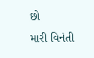છો
મારી વિનંતી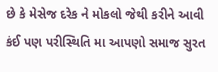છે કે મેસેજ દરેક ને મોકલો જેથી કરીને આવી કંઈ પણ પરીસ્થિતિ મા આપણો સમાજ સુરત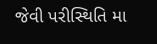જેવી પરીસ્થિતિ મા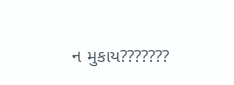ન મુકાય???????